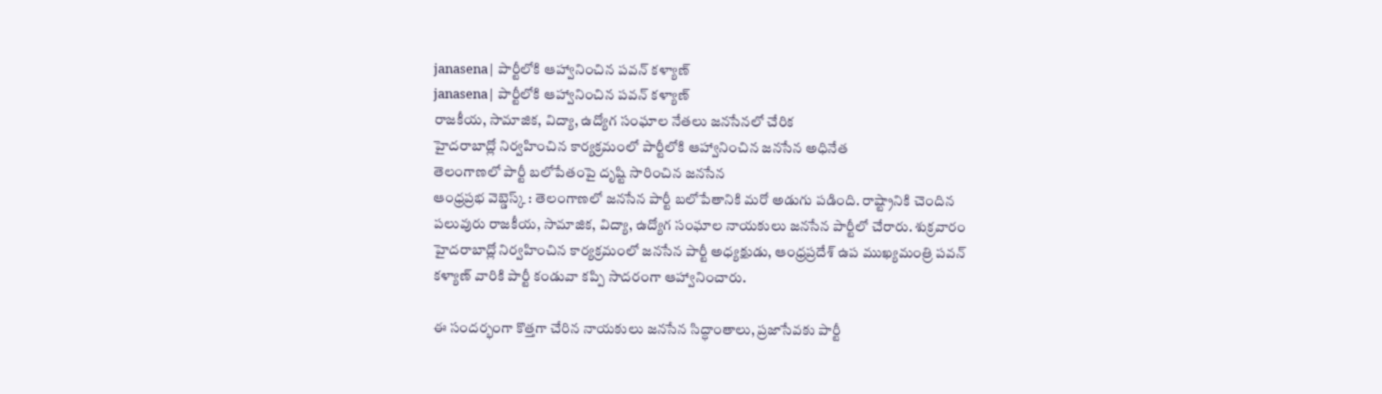janasena| పార్టీలోకి ఆహ్వానించిన పవన్ కళ్యాణ్
janasena| పార్టీలోకి ఆహ్వానించిన పవన్ కళ్యాణ్
రాజకీయ, సామాజిక, విద్యా, ఉద్యోగ సంఘాల నేతలు జనసేనలో చేరిక
హైదరాబాద్లో నిర్వహించిన కార్యక్రమంలో పార్టీలోకి ఆహ్వానించిన జనసేన అధినేత
తెలంగాణలో పార్టీ బలోపేతంపై దృష్టి సారించిన జనసేన
ఆంధ్రప్రభ వెబ్డెస్క్ : తెలంగాణలో జనసేన పార్టీ బలోపేతానికి మరో అడుగు పడింది. రాష్ట్రానికి చెందిన పలువురు రాజకీయ, సామాజిక, విద్యా, ఉద్యోగ సంఘాల నాయకులు జనసేన పార్టీలో చేరారు. శుక్రవారం హైదరాబాద్లో నిర్వహించిన కార్యక్రమంలో జనసేన పార్టీ అధ్యక్షుడు, ఆంధ్రప్రదేశ్ ఉప ముఖ్యమంత్రి పవన్ కళ్యాణ్ వారికి పార్టీ కండువా కప్పి సాదరంగా ఆహ్వానించారు.

ఈ సందర్భంగా కొత్తగా చేరిన నాయకులు జనసేన సిద్ధాంతాలు, ప్రజాసేవకు పార్టీ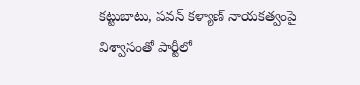కట్టుబాటు, పవన్ కళ్యాణ్ నాయకత్వంపై విశ్వాసంతో పార్టీలో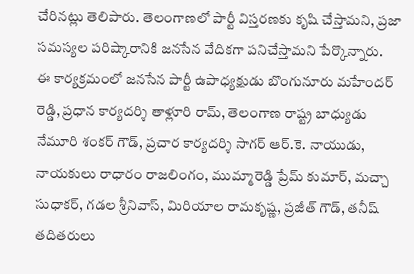చేరినట్లు తెలిపారు. తెలంగాణలో పార్టీ విస్తరణకు కృషి చేస్తామని, ప్రజా సమస్యల పరిష్కారానికి జనసేన వేదికగా పనిచేస్తామని పేర్కొన్నారు.
ఈ కార్యక్రమంలో జనసేన పార్టీ ఉపాధ్యక్షుడు బొంగునూరు మహేందర్ రెడ్డి, ప్రధాన కార్యదర్శి తాళ్లూరి రామ్, తెలంగాణ రాష్ట్ర బాధ్యుడు నేమూరి శంకర్ గౌడ్, ప్రచార కార్యదర్శి సాగర్ ఆర్.కె. నాయుడు, నాయకులు రాధారం రాజలింగం, ముమ్మారెడ్డి ప్రేమ్ కుమార్, మచ్చా సుధాకర్, గడల శ్రీనివాస్, మిరియాల రామకృష్ణ, ప్రజీత్ గౌడ్, తనీష్ తదితరులు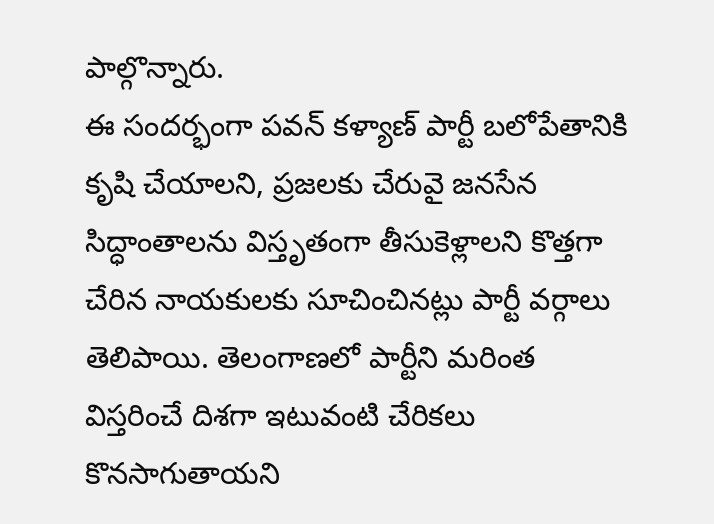పాల్గొన్నారు.
ఈ సందర్భంగా పవన్ కళ్యాణ్ పార్టీ బలోపేతానికి కృషి చేయాలని, ప్రజలకు చేరువై జనసేన సిద్ధాంతాలను విస్తృతంగా తీసుకెళ్లాలని కొత్తగా చేరిన నాయకులకు సూచించినట్లు పార్టీ వర్గాలు తెలిపాయి. తెలంగాణలో పార్టీని మరింత విస్తరించే దిశగా ఇటువంటి చేరికలు కొనసాగుతాయని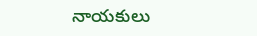నాయకులు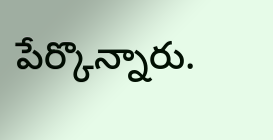పేర్కొన్నారు.